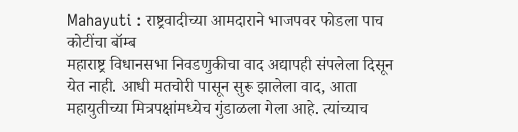Mahayuti : राष्ट्रवादीच्या आमदाराने भाजपवर फोडला पाच कोटींचा बॉम्ब
महाराष्ट्र विधानसभा निवडणुकीचा वाद अद्यापही संपलेला दिसून येत नाही. आधी मतचोरी पासून सुरू झालेला वाद, आता महायुतीच्या मित्रपक्षांमध्येच गुंडाळला गेला आहे. त्यांच्याच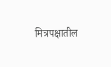मित्रपक्षातील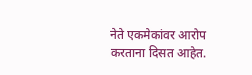नेते एकमेकांवर आरोप करताना दिसत आहेत.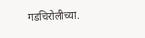गडचिरोलीच्या.